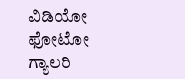ವಿಡಿಯೋ ಫೋಟೋ ಗ್ಯಾಲರಿ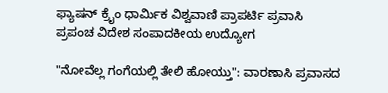ಫ್ಯಾಷನ್ ಕ್ರೈಂ ಧಾರ್ಮಿಕ ವಿಶ್ವವಾಣಿ ಪ್ರಾಪರ್ಟಿ ಪ್ರವಾಸಿ ಪ್ರಪಂಚ ವಿದೇಶ ಸಂಪಾದಕೀಯ ಉದ್ಯೋಗ

"ನೋವೆಲ್ಲ ಗಂಗೆಯಲ್ಲಿ ತೇಲಿ ಹೋಯ್ತು": ವಾರಣಾಸಿ ಪ್ರವಾಸದ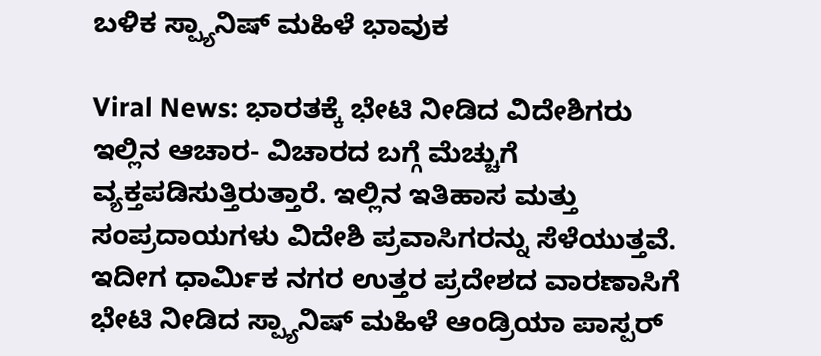ಬಳಿಕ ಸ್ಪ್ಯಾನಿಷ್ ಮಹಿಳೆ ಭಾವುಕ

Viral News: ಭಾರತಕ್ಕೆ ಭೇಟಿ ನೀಡಿದ ವಿದೇಶಿಗರು ಇಲ್ಲಿನ ಆಚಾರ- ವಿಚಾರದ ಬಗ್ಗೆ ಮೆಚ್ಚುಗೆ ವ್ಯಕ್ತಪಡಿಸುತ್ತಿರುತ್ತಾರೆ. ಇಲ್ಲಿನ ಇತಿಹಾಸ ಮತ್ತು ಸಂಪ್ರದಾಯಗಳು ವಿದೇಶಿ ಪ್ರವಾಸಿಗರನ್ನು ಸೆಳೆಯುತ್ತವೆ. ಇದೀಗ ಧಾರ್ಮಿಕ ನಗರ ಉತ್ತರ ಪ್ರದೇಶದ ವಾರಣಾಸಿಗೆ ಭೇಟಿ ನೀಡಿದ ಸ್ಪ್ಯಾನಿಷ್ ಮಹಿಳೆ ಆಂಡ್ರಿಯಾ ಪಾಸ್ಪರ್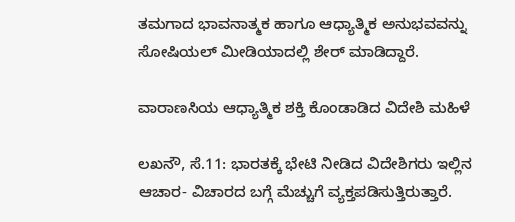ತಮಗಾದ ಭಾವನಾತ್ಮಕ ಹಾಗೂ ಆಧ್ಯಾತ್ಮಿಕ ಅನುಭವವನ್ನು ಸೋಷಿಯಲ್ ಮೀಡಿಯಾದಲ್ಲಿ ಶೇರ್ ಮಾಡಿದ್ದಾರೆ.

ವಾರಾಣಸಿಯ ಆಧ್ಯಾತ್ಮಿಕ ಶಕ್ತಿ ಕೊಂಡಾಡಿದ ವಿದೇಶಿ ಮಹಿಳೆ

ಲಖನೌ, ಸೆ.11: ಭಾರತಕ್ಕೆ ಭೇಟಿ ನೀಡಿದ ವಿದೇಶಿಗರು ಇಲ್ಲಿನ ಆಚಾರ- ವಿಚಾರದ ಬಗ್ಗೆ ಮೆಚ್ಚುಗೆ ವ್ಯಕ್ತಪಡಿಸುತ್ತಿರುತ್ತಾರೆ.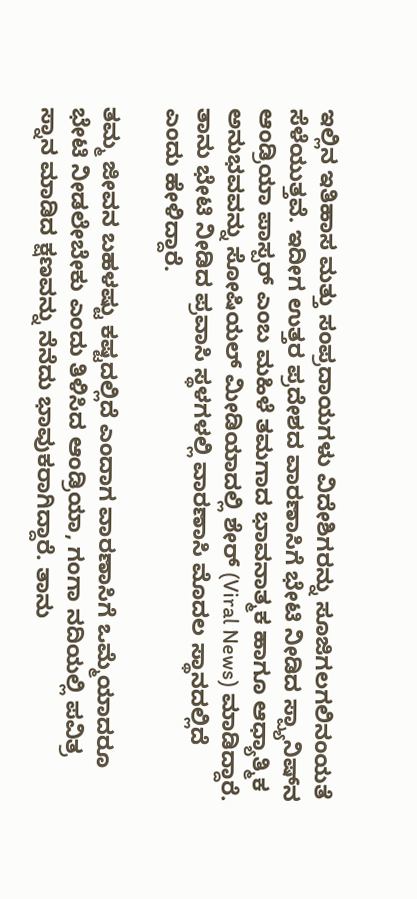ಇಲ್ಲಿನ ಇತಿಹಾಸ ಮತ್ತು ಸಂಪ್ರದಾಯಗಳು ವಿದೇಶಿಗರನ್ನು ಸೂಜಿಗಲಗಲಿನಂಯತೆ ಸೆಳೆಯುತ್ತವೆ. ಇದೀಗ ಉತ್ತರ ಪ್ರದೇಶದ ವಾರಣಾಸಿಗೆ ಭೇಟಿ ನೀಡಿದ ಸ್ಪ್ಯಾನಿಷ್‌ನ ಆಂಡ್ರಿಯಾ ಪಾಸ್ಪರ್ ಎಂಬ ಮಹಿಳೆ ತಮಗಾದ ಭಾವನಾತ್ಮಕ ಹಾಗೂ ಆಧ್ಯಾತ್ಮಿಕ ಅನುಭವವನ್ನು ಸೋಷಿಯಲ್ ಮೀಡಿಯಾದಲ್ಲಿ ಶೇರ್ (Viral News) ಮಾಡಿದ್ದಾರೆ. ತಾನು ಭೇಟಿ ನೀಡಿದ ಪ್ರವಾಸಿ ಸ್ಥಳಗಳಲ್ಲಿ ವಾರಣಾಸಿ ಮೊದಲ ಸ್ಥಾನದಲ್ಲಿದೆ ಎಂದು ಹೇಳಿದ್ದಾರೆ.

ತಮ್ಮ ಜೀವನ ಬಹಳಷ್ಟು ಕಷ್ಟದಲ್ಲಿದೆ ಎಂದಾಗ ವಾರಣಾಸಿಗೆ ಒಮ್ಮೆಯಾದರೂ ಭೇಟಿ ನೀಡಲೇಬೇಕು ಎಂದು ತಿಳಿಸಿದ ಆಂಡ್ರಿಯಾ, ಗಂಗಾ ನದಿಯಲ್ಲಿ ಪವಿತ್ರ ಸ್ನಾನ ಮಾಡಿದ ಕ್ಷಣವನ್ನು ನೆನೆದು ಭಾವುಕರಾಗಿದ್ದಾರೆ. ತಾನು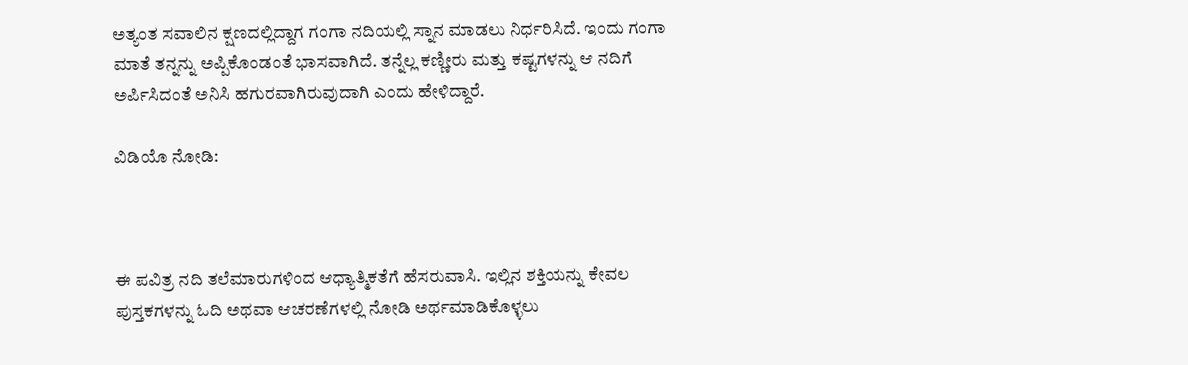ಅತ್ಯಂತ ಸವಾಲಿನ ಕ್ಷಣದಲ್ಲಿದ್ದಾಗ ಗಂಗಾ ನದಿಯಲ್ಲಿ ಸ್ನಾನ ಮಾಡಲು ನಿರ್ಧರಿಸಿದೆ. ಇಂದು ಗಂಗಾ ಮಾತೆ ತನ್ನನ್ನು ಅಪ್ಪಿಕೊಂಡಂತೆ ಭಾಸವಾಗಿದೆ. ತನ್ನೆಲ್ಲ ಕಣ್ಣೀರು ಮತ್ತು ಕಷ್ಟಗಳನ್ನು ಆ ನದಿಗೆ ಅರ್ಪಿಸಿದಂತೆ ಅನಿಸಿ ಹಗುರವಾಗಿರುವುದಾಗಿ ಎಂದು ಹೇಳಿದ್ದಾರೆ.

ವಿಡಿಯೊ ನೋಡಿ:



ಈ ಪವಿತ್ರ ನದಿ ತಲೆಮಾರುಗಳಿಂದ ಆಧ್ಯಾತ್ಮಿಕತೆಗೆ ಹೆಸರುವಾಸಿ. ಇಲ್ಲಿನ ಶಕ್ತಿಯನ್ನು ಕೇವಲ ಪುಸ್ತಕಗಳನ್ನು ಓದಿ ಅಥವಾ ಆಚರಣೆಗಳಲ್ಲಿ ನೋಡಿ ಅರ್ಥಮಾಡಿಕೊಳ್ಳಲು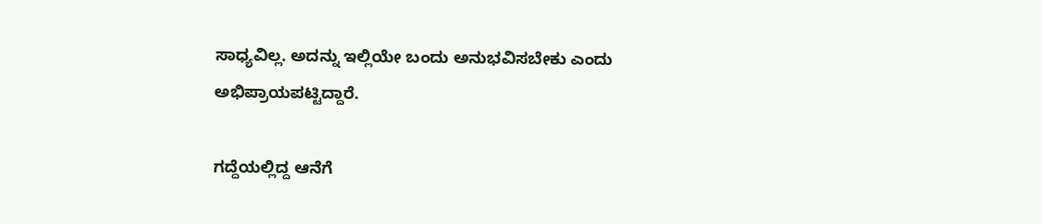ಸಾಧ್ಯವಿಲ್ಲ. ಅದನ್ನು ಇಲ್ಲಿಯೇ ಬಂದು ಅನುಭವಿಸಬೇಕು ಎಂದು ಅಭಿಪ್ರಾಯಪಟ್ಟಿದ್ದಾರೆ.

ಗದ್ದೆಯಲ್ಲಿದ್ದ ಆನೆಗೆ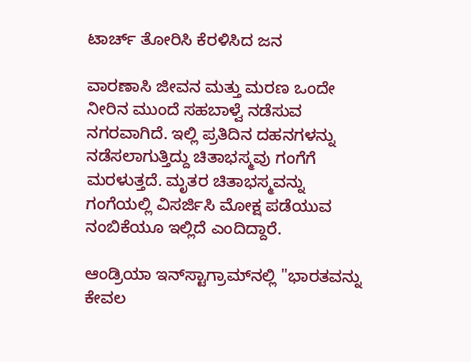ಟಾರ್ಚ್ ತೋರಿಸಿ ಕೆರಳಿಸಿದ ಜನ

ವಾರಣಾಸಿ ಜೀವನ ಮತ್ತು ಮರಣ ಒಂದೇ ನೀರಿನ ಮುಂದೆ ಸಹಬಾಳ್ವೆ ನಡೆಸುವ ನಗರವಾಗಿದೆ. ಇಲ್ಲಿ ಪ್ರತಿದಿನ ದಹನಗಳನ್ನು ನಡೆಸಲಾಗುತ್ತಿದ್ದು ಚಿತಾಭಸ್ಮವು ಗಂಗೆಗೆ ಮರಳುತ್ತದೆ. ಮೃತರ ಚಿತಾಭಸ್ಮವನ್ನು ಗಂಗೆಯಲ್ಲಿ ವಿಸರ್ಜಿಸಿ ಮೋಕ್ಷ ಪಡೆಯುವ ನಂಬಿಕೆಯೂ ಇಲ್ಲಿದೆ ಎಂದಿದ್ದಾರೆ.

ಆಂಡ್ರಿಯಾ ಇನ್‌ಸ್ಟಾಗ್ರಾಮ್‌ನಲ್ಲಿ "ಭಾರತವನ್ನು ಕೇವಲ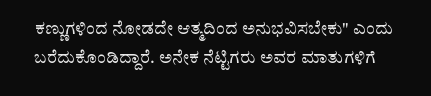ಕಣ್ಣುಗಳಿಂದ ನೋಡದೇ ಆತ್ಮದಿಂದ ಅನುಭವಿಸಬೇಕು" ಎಂದು ಬರೆದುಕೊಂಡಿದ್ದಾರೆ. ಅನೇಕ ನೆಟ್ಟಿಗರು ಅವರ ಮಾತುಗಳಿಗೆ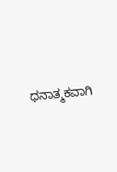ಧನಾತ್ಮಕವಾಗಿ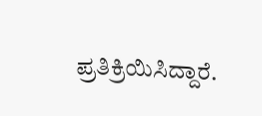ಪ್ರತಿಕ್ರಿಯಿಸಿದ್ದಾರೆ.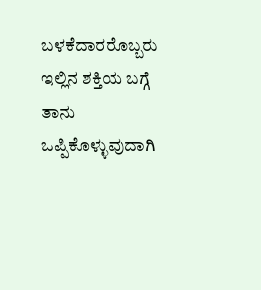ಬಳಕೆದಾರರೊಬ್ಬರು ಇಲ್ಲಿನ ಶಕ್ತಿಯ ಬಗ್ಗೆ ತಾನು ಒಪ್ಪಿಕೊಳ್ಳುವುದಾಗಿ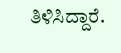ತಿಳಿಸಿದ್ದಾರೆ.